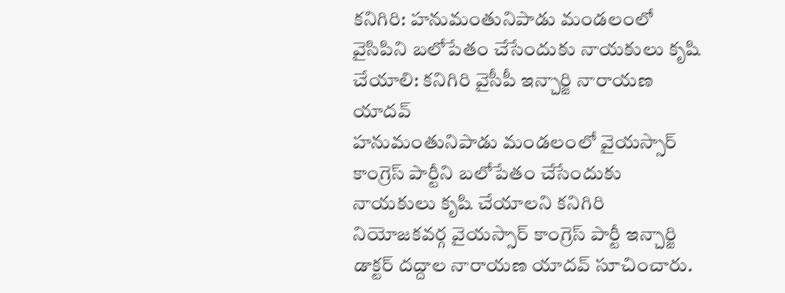కనిగిరి: హనుమంతునిపాడు మండలంలో వైసిపిని బలోపేతం చేసేందుకు నాయకులు కృషి చేయాలి: కనిగిరి వైసీపీ ఇన్చార్జి నారాయణ యాదవ్
హనుమంతునిపాడు మండలంలో వైయస్సార్ కాంగ్రెస్ పార్టీని బలోపేతం చేసేందుకు నాయకులు కృషి చేయాలని కనిగిరి నియోజకవర్గ వైయస్సార్ కాంగ్రెస్ పార్టీ ఇన్చార్జి డాక్టర్ దద్దాల నారాయణ యాదవ్ సూచించారు.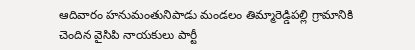ఆదివారం హనుమంతునిపాడు మండలం తిమ్మారెడ్డిపల్లి గ్రామానికి చెందిన వైసిపి నాయకులు పార్టీ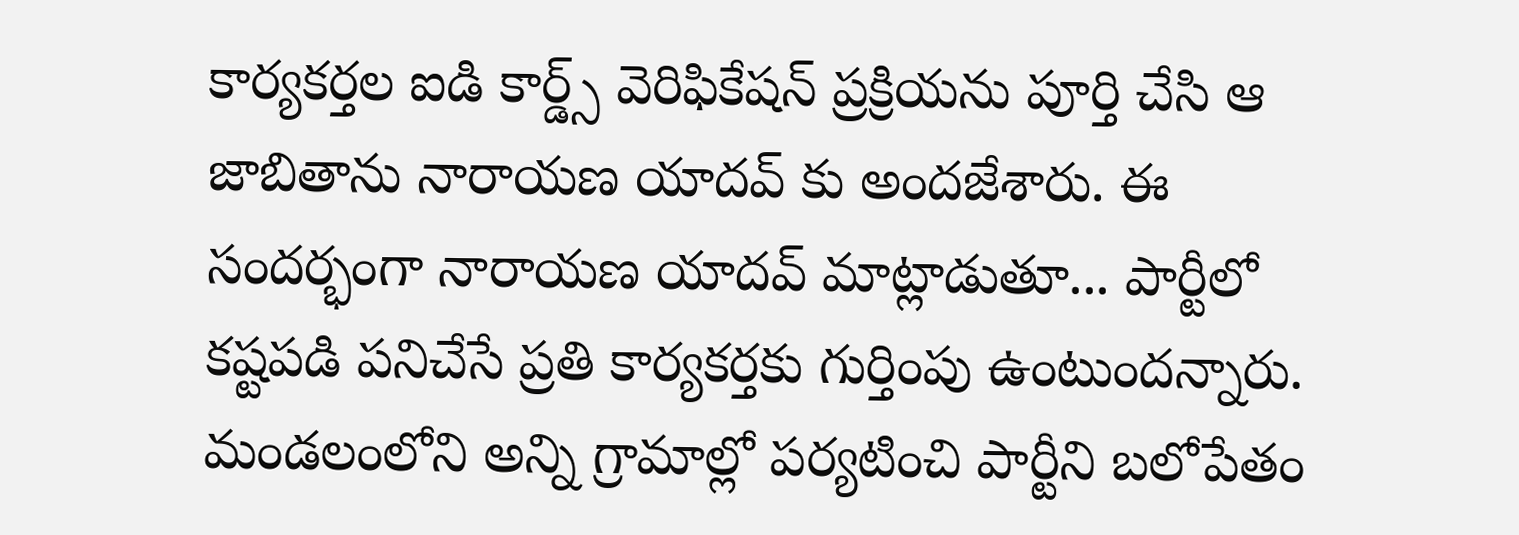కార్యకర్తల ఐడి కార్డ్స్ వెరిఫికేషన్ ప్రక్రియను పూర్తి చేసి ఆ జాబితాను నారాయణ యాదవ్ కు అందజేశారు. ఈ సందర్భంగా నారాయణ యాదవ్ మాట్లాడుతూ... పార్టీలో కష్టపడి పనిచేసే ప్రతి కార్యకర్తకు గుర్తింపు ఉంటుందన్నారు. మండలంలోని అన్ని గ్రామాల్లో పర్యటించి పార్టీని బలోపేతం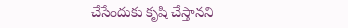చేసేందుకు కృషి చేస్తానని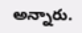అన్నారు.